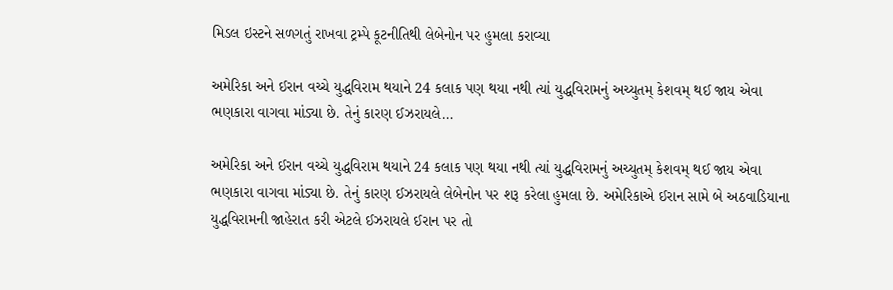મિડલ ઇસ્ટને સળગતું રાખવા ટ્રમ્પે કૂટનીતિથી લેબેનોન પર હુમલા કરાવ્યા

અમેરિકા અને ઈરાન વચ્ચે યુદ્ધવિરામ થયાને 24 કલાક પણ થયા નથી ત્યાં યુદ્ધવિરામનું અચ્યુતમ્ કેશવમ્ થઈ જાય એવા ભણકારા વાગવા માંડ્યા છે. તેનું કારણ ઈઝરાયલે…

અમેરિકા અને ઈરાન વચ્ચે યુદ્ધવિરામ થયાને 24 કલાક પણ થયા નથી ત્યાં યુદ્ધવિરામનું અચ્યુતમ્ કેશવમ્ થઈ જાય એવા ભણકારા વાગવા માંડ્યા છે. તેનું કારણ ઈઝરાયલે લેબેનોન પર શરૂ કરેલા હુમલા છે. અમેરિકાએ ઈરાન સામે બે અઠવાડિયાના યુદ્ધવિરામની જાહેરાત કરી એટલે ઈઝરાયલે ઈરાન પર તો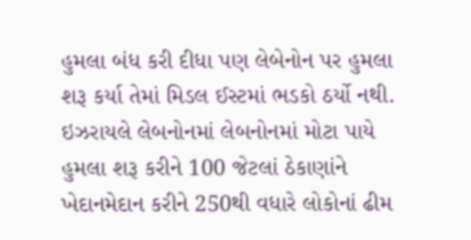હુમલા બંધ કરી દીધા પણ લેબેનોન પર હુમલા શરૂ કર્યા તેમાં મિડલ ઈસ્ટમાં ભડકો ઠર્યો નથી. ઇઝરાયલે લેબનોનમાં લેબનોનમાં મોટા પાયે હુમલા શરૂ કરીને 100 જેટલાં ઠેકાણાંને ખેદાનમેદાન કરીને 250થી વધારે લોકોનાં ઢીમ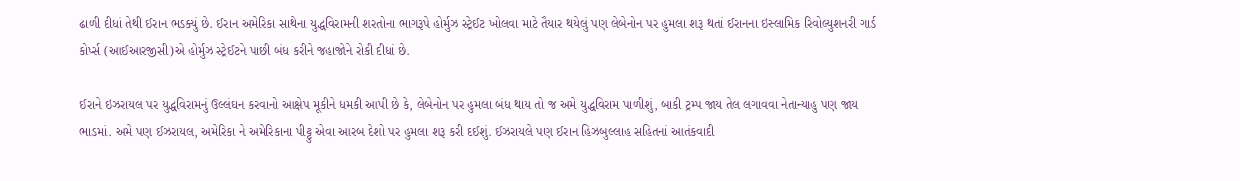ઢાળી દીધાં તેથી ઈરાન ભડક્યું છે. ઈરાન અમેરિકા સાથેના યુદ્ધવિરામની શરતોના ભાગરૂપે હોર્મુઝ સ્ટ્રેઈટ ખોલવા માટે તૈયાર થયેલું પણ લેબેનોન પર હુમલા શરૂ થતાં ઈરાનના ઇસ્લામિક રિવોલ્યુશનરી ગાર્ડ કોર્પ્સ (આઈઆરજીસી)એ હોર્મુઝ સ્ટ્રેઈટને પાછી બંધ કરીને જહાજોને રોકી દીધાં છે.

ઈરાને ઇઝરાયલ પર યુદ્ધવિરામનું ઉલ્લંઘન કરવાનો આક્ષેપ મૂકીને ધમકી આપી છે કે, લેબેનોન પર હુમલા બંધ થાય તો જ અમે યુદ્ધવિરામ પાળીશું, બાકી ટ્રમ્પ જાય તેલ લગાવવા નેતાન્યાહુ પણ જાય ભાડમાં. અમે પણ ઈઝરાયલ, અમેરિકા ને અમેરિકાના પીટ્ટુ એવા આરબ દેશો પર હુમલા શરૂ કરી દઈશું. ઈઝરાયલે પણ ઈરાન હિઝબુલ્લાહ સહિતનાં આતંકવાદી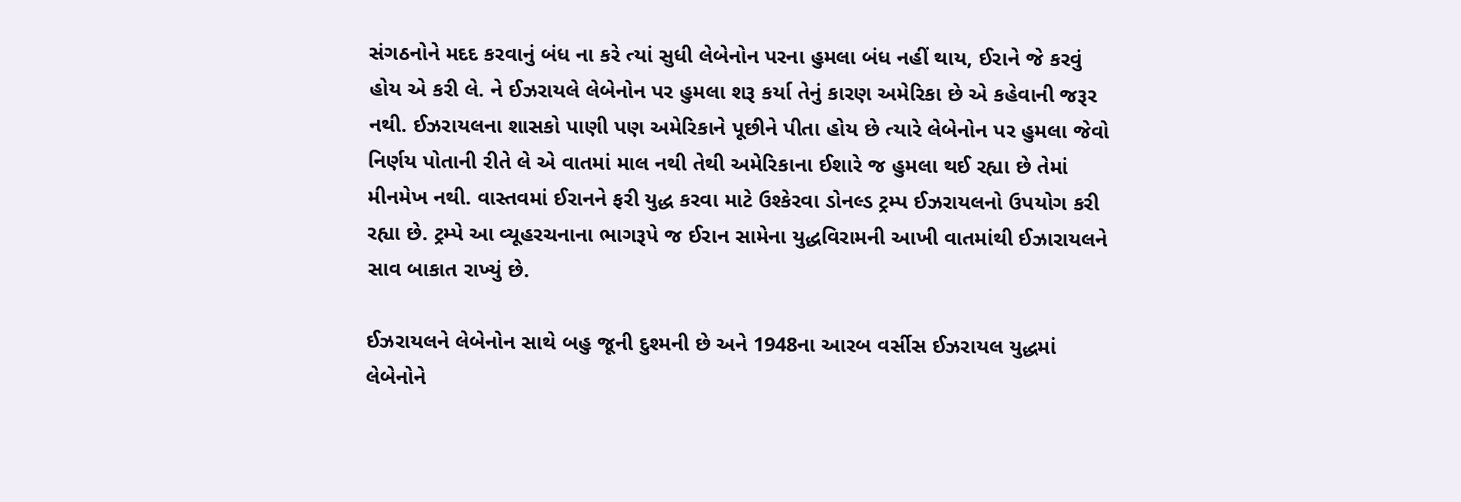સંગઠનોને મદદ કરવાનું બંધ ના કરે ત્યાં સુધી લેબેનોન પરના હુમલા બંધ નહીં થાય, ઈરાને જે કરવું હોય એ કરી લે. ને ઈઝરાયલે લેબેનોન પર હુમલા શરૂ કર્યા તેનું કારણ અમેરિકા છે એ કહેવાની જરૂર નથી. ઈઝરાયલના શાસકો પાણી પણ અમેરિકાને પૂછીને પીતા હોય છે ત્યારે લેબેનોન પર હુમલા જેવો નિર્ણય પોતાની રીતે લે એ વાતમાં માલ નથી તેથી અમેરિકાના ઈશારે જ હુમલા થઈ રહ્યા છે તેમાં મીનમેખ નથી. વાસ્તવમાં ઈરાનને ફરી યુદ્ધ કરવા માટે ઉશ્કેરવા ડોનલ્ડ ટ્રમ્પ ઈઝરાયલનો ઉપયોગ કરી રહ્યા છે. ટ્રમ્પે આ વ્યૂહરચનાના ભાગરૂપે જ ઈરાન સામેના યુદ્ધવિરામની આખી વાતમાંથી ઈઝારાયલને સાવ બાકાત રાખ્યું છે.

ઈઝરાયલને લેબેનોન સાથે બહુ જૂની દુશ્મની છે અને 1948ના આરબ વર્સીસ ઈઝરાયલ યુદ્ધમાં લેબેનોને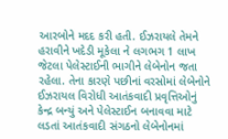આરબોને મદદ કરી હતી. ઈઝરાયલે તેમને હરાવીને ખદેડી મૂકેલા ને લગભગ 1 લાખ જેટલા પેલેસ્ટાઈની ભાગીને લેબેનોન જતા રહેલા. તેના કારણે પછીનાં વરસોમાં લેબેનોને ઈઝરાયલ વિરોધી આતંકવાદી પ્રવૃત્તિઓનું કેન્દ્ર બન્યું અને પેલેસ્ટાઈન બનાવવા માટે લડતાં આતંકવાદી સંગઠનો લેબેનોનમાં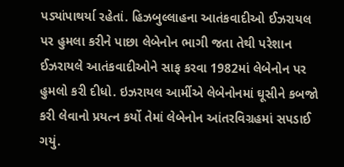પડ્યાંપાથર્યા રહેતાં. હિઝબુલ્લાહના આતંકવાદીઓ ઈઝરાયલ પર હુમલા કરીને પાછા લેબેનોન ભાગી જતા તેથી પરેશાન ઈઝરાયલે આતંકવાદીઓને સાફ કરવા 1982માં લેબેનોન પર હુમલો કરી દીધો. ઇઝરાયલ આર્મીએ લેબેનોનમાં ઘૂસીને કબજો કરી લેવાનો પ્રયત્ન કર્યો તેમાં લેબેનોન આંતરવિગ્રહમાં સપડાઈ ગયું.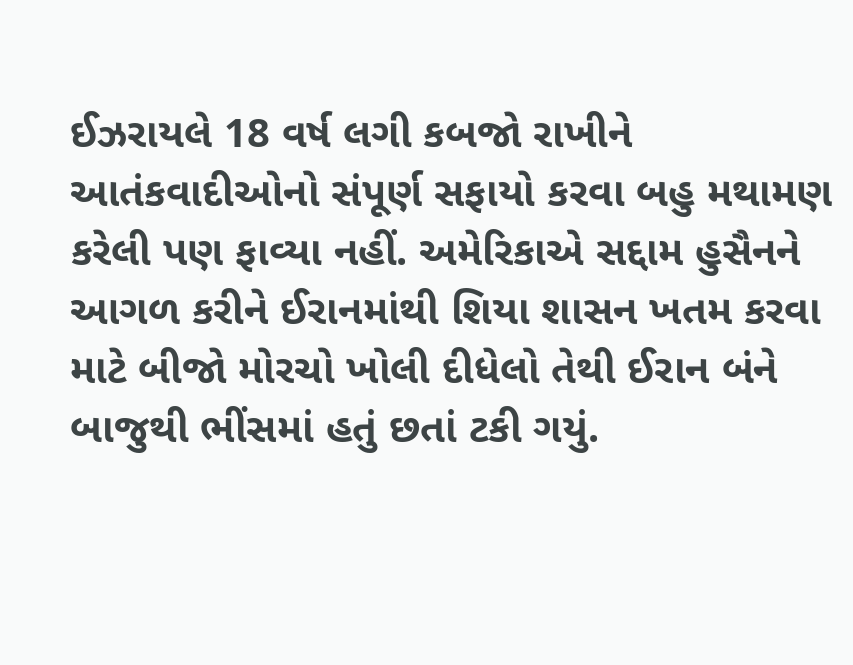ઈઝરાયલે 18 વર્ષ લગી કબજો રાખીને આતંકવાદીઓનો સંપૂર્ણ સફાયો કરવા બહુ મથામણ કરેલી પણ ફાવ્યા નહીં. અમેરિકાએ સદ્દામ હુસૈનને આગળ કરીને ઈરાનમાંથી શિયા શાસન ખતમ કરવા માટે બીજો મોરચો ખોલી દીધેલો તેથી ઈરાન બંને બાજુથી ભીંસમાં હતું છતાં ટકી ગયું.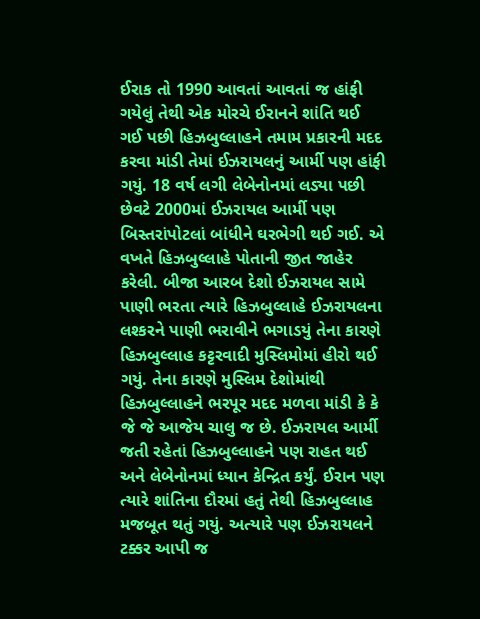ઈરાક તો 1990 આવતાં આવતાં જ હાંફી ગયેલું તેથી એક મોરચે ઈરાનને શાંતિ થઈ ગઈ પછી હિઝબુલ્લાહને તમામ પ્રકારની મદદ કરવા માંડી તેમાં ઈઝરાયલનું આર્મી પણ હાંફી ગયું. 18 વર્ષ લગી લેબેનોનમાં લડ્યા પછી છેવટે 2000માં ઈઝરાયલ આર્મી પણ બિસ્તરાંપોટલાં બાંધીને ઘરભેગી થઈ ગઈ. એ વખતે હિઝબુલ્લાહે પોતાની જીત જાહેર કરેલી. બીજા આરબ દેશો ઈઝરાયલ સામે પાણી ભરતા ત્યારે હિઝબુલ્લાહે ઈઝરાયલના લશ્કરને પાણી ભરાવીને ભગાડયું તેના કારણે હિઝબુલ્લાહ કટ્ટરવાદી મુસ્લિમોમાં હીરો થઈ ગયું. તેના કારણે મુસ્લિમ દેશોમાંથી હિઝબુલ્લાહને ભરપૂર મદદ મળવા માંડી કે કે જે જે આજેય ચાલુ જ છે. ઈઝરાયલ આર્મી જતી રહેતાં હિઝબુલ્લાહને પણ રાહત થઈ અને લેબેનોનમાં ધ્યાન કેન્દ્રિત કર્યું. ઈરાન પણ ત્યારે શાંતિના દૌરમાં હતું તેથી હિઝબુલ્લાહ મજબૂત થતું ગયું. અત્યારે પણ ઈઝરાયલને ટક્કર આપી જ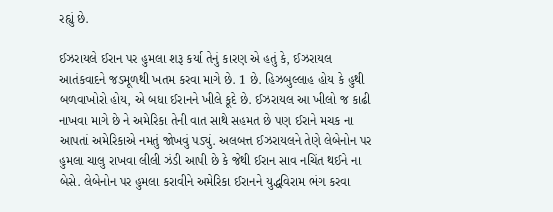રહ્યું છે.

ઈઝરાયલે ઈરાન પર હુમલા શરૂ કર્યા તેનું કારણ એ હતું કે, ઈઝરાયલ આતંકવાદને જડમૂળથી ખતમ કરવા માગે છે. 1 છે. હિઝબુલ્લાહ હોય કે હુથી બળવાખોરો હોય, એ બધા ઈરાનને ખીલે કૂદે છે. ઈઝરાયલ આ ખીલો જ કાઢી નાખવા માગે છે ને અમેરિકા તેની વાત સાથે સહમત છે પણ ઈરાને મચક ના આપતાં અમેરિકાએ નમતું જોખવું પડ્યું. અલબત્ત ઈઝરાયલને તેણે લેબેનોન પર હુમલા ચાલુ રાખવા લીલી ઝંડી આપી છે કે જેથી ઈરાન સાવ નચિંત થઈને ના બેસે. લેબેનોન પર હુમલા કરાવીને અમેરિકા ઈરાનને યુદ્ધવિરામ ભંગ કરવા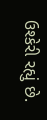ઉશ્કેરી રહ્યું છે.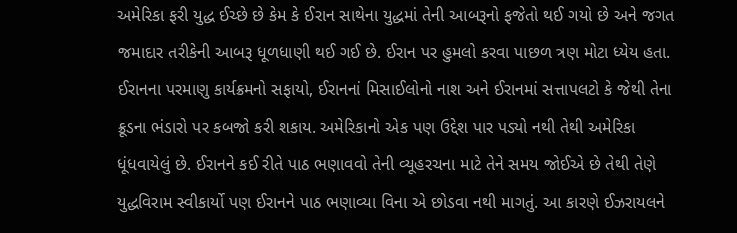અમેરિકા ફરી યુદ્ધ ઈચ્છે છે કેમ કે ઈરાન સાથેના યુદ્ધમાં તેની આબરૂનો ફજેતો થઈ ગયો છે અને જગત જમાદાર તરીકેની આબરૂ ધૂળધાણી થઈ ગઈ છે. ઈરાન પર હુમલો કરવા પાછળ ત્રણ મોટા ધ્યેય હતા. ઈરાનના પરમાણુ કાર્યક્રમનો સફાયો, ઈરાનનાં મિસાઈલોનો નાશ અને ઈરાનમાં સત્તાપલટો કે જેથી તેના ક્રૂડના ભંડારો પર કબજો કરી શકાય. અમેરિકાનો એક પણ ઉદ્દેશ પાર પડ્યો નથી તેથી અમેરિકા ધૂંધવાયેલું છે. ઈરાનને કઈ રીતે પાઠ ભણાવવો તેની વ્યૂહરચના માટે તેને સમય જોઈએ છે તેથી તેણે યુદ્ધવિરામ સ્વીકાર્યો પણ ઈરાનને પાઠ ભણાવ્યા વિના એ છોડવા નથી માગતું. આ કારણે ઈઝરાયલને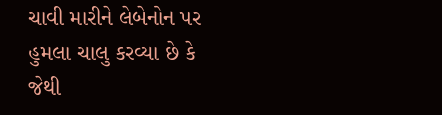ચાવી મારીને લેબેનોન પર હુમલા ચાલુ કરવ્યા છે કે જેથી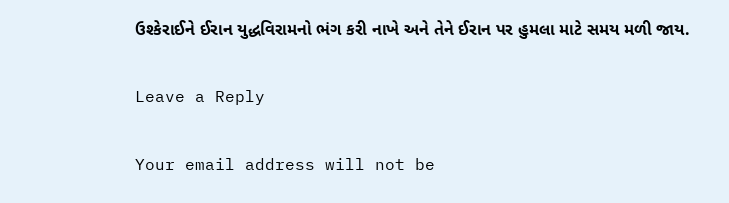ઉશ્કેરાઈને ઈરાન યુદ્ધવિરામનો ભંગ કરી નાખે અને તેને ઈરાન પર હુમલા માટે સમય મળી જાય.

Leave a Reply

Your email address will not be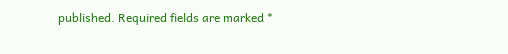published. Required fields are marked *